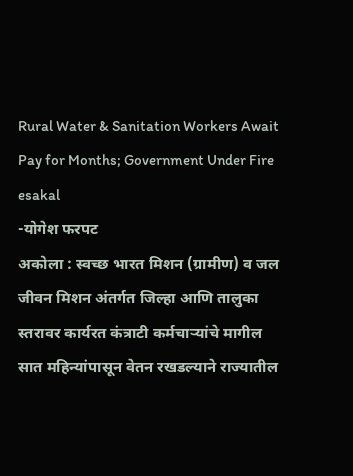Rural Water & Sanitation Workers Await Pay for Months; Government Under Fire
esakal
-योगेश फरपट
अकोला : स्वच्छ भारत मिशन (ग्रामीण) व जल जीवन मिशन अंतर्गत जिल्हा आणि तालुका स्तरावर कार्यरत कंत्राटी कर्मचाऱ्यांचे मागील सात महिन्यांपासून वेतन रखडल्याने राज्यातील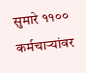सुमारे ११०० कर्मचाऱ्यांवर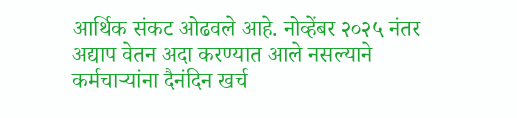आर्थिक संकट ओढवले आहे. नोव्हेंबर २०२५ नंतर अद्याप वेतन अदा करण्यात आले नसल्याने कर्मचाऱ्यांना दैनंदिन खर्च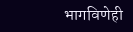भागविणेही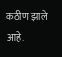कठीण झाले आहे.